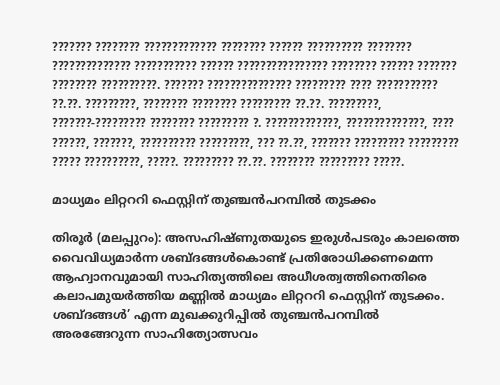??????? ???????? ????????????? ???????? ?????? ?????????? ???????? ?????????????? ??????????? ?????? ???????????????? ???????? ?????? ??????? ???????? ??????????. ??????? ??????????????? ????????? ???? ??????????? ??.??. ?????????, ???????? ???????? ????????? ??.??. ?????????, ???????-????????? ???????? ????????? ?. ?????????????, ??????????????, ???? ??????, ???????, ?????????? ?????????, ??? ??.??, ??????? ????????? ????????? ????? ??????????, ?????. ????????? ??.??. ???????? ????????? ?????.

മാധ്യമം ലിറ്റററി ഫെസ്റ്റിന് തുഞ്ചന്‍പറമ്പില്‍ തുടക്കം

തിരൂര്‍ (മലപ്പുറം): അസഹിഷ്ണുതയുടെ ഇരുള്‍പടരും കാലത്തെ വൈവിധ്യമാര്‍ന്ന ശബ്ദങ്ങള്‍കൊണ്ട് പ്രതിരോധിക്കണമെന്ന ആഹ്വാനവുമായി സാഹിത്യത്തിലെ അധീശത്വത്തിനെതിരെ കലാപമുയര്‍ത്തിയ മണ്ണില്‍ മാധ്യമം ലിറ്റററി ഫെസ്റ്റിന് തുടക്കം. ശബ്ദങ്ങള്‍’ എന്ന മുഖക്കുറിപ്പില്‍ തുഞ്ചന്‍പറമ്പില്‍ അരങ്ങേറുന്ന സാഹിത്യോത്സവം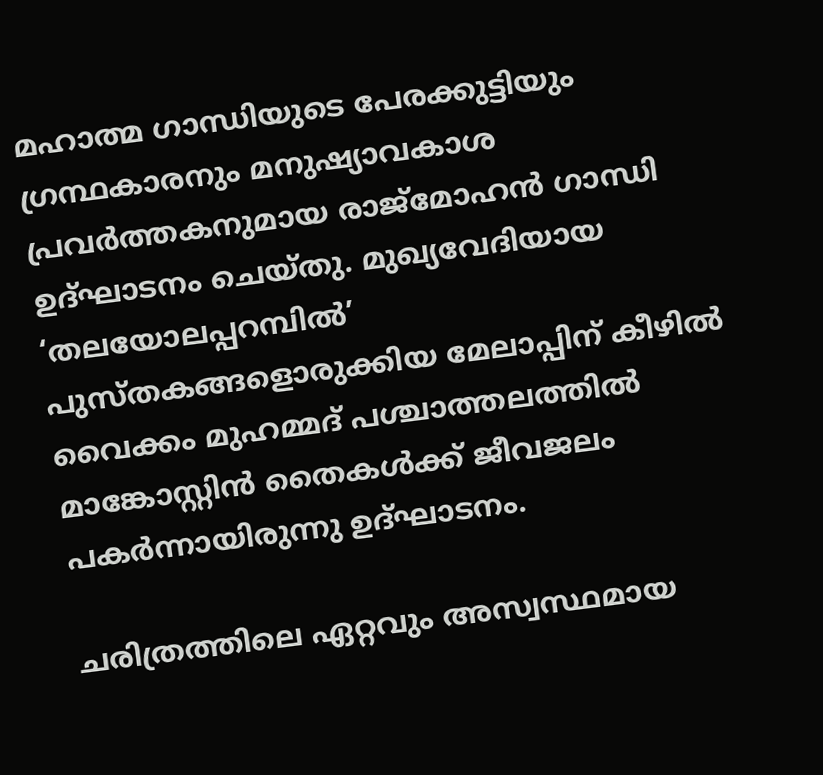മഹാത്മ ഗാന്ധിയുടെ പേരക്കുട്ടിയും ഗ്രന്ഥകാരനും മനുഷ്യാവകാശ പ്രവര്‍ത്തകനുമായ രാജ്മോഹന്‍ ഗാന്ധി ഉദ്ഘാടനം ചെയ്തു. മുഖ്യവേദിയായ ‘തലയോലപ്പറമ്പില്‍’ പുസ്തകങ്ങളൊരുക്കിയ മേലാപ്പിന് കീഴില്‍ വൈക്കം മുഹമ്മദ് പശ്ചാത്തലത്തില്‍ മാങ്കോസ്റ്റിന്‍ തൈകള്‍ക്ക് ജീവജലം പകര്‍ന്നായിരുന്നു ഉദ്ഘാടനം.

ചരിത്രത്തിലെ ഏറ്റവും അസ്വസ്ഥമായ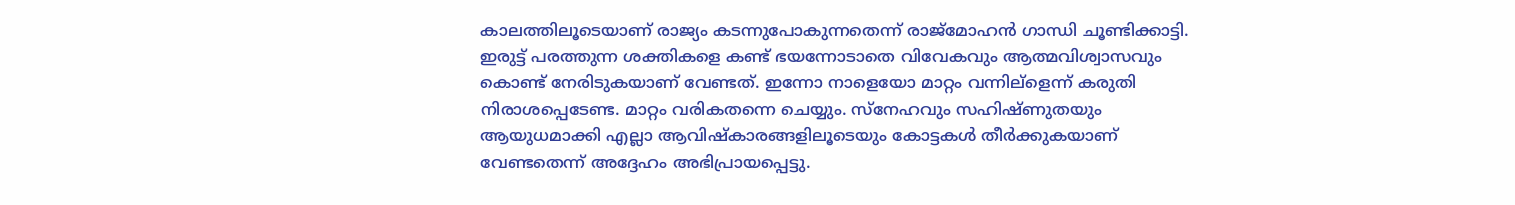കാലത്തിലൂടെയാണ് രാജ്യം കടന്നുപോകുന്നതെന്ന് രാജ്മോഹന്‍ ഗാന്ധി ചൂണ്ടിക്കാട്ടി. ഇരുട്ട് പരത്തുന്ന ശക്തികളെ കണ്ട് ഭയന്നോടാതെ വിവേകവും ആത്മവിശ്വാസവും കൊണ്ട് നേരിടുകയാണ് വേണ്ടത്. ഇന്നോ നാളെയോ മാറ്റം വന്നില്ളെന്ന് കരുതി നിരാശപ്പെടേണ്ട. മാറ്റം വരികതന്നെ ചെയ്യും. സ്നേഹവും സഹിഷ്ണുതയും ആയുധമാക്കി എല്ലാ ആവിഷ്കാരങ്ങളിലൂടെയും കോട്ടകള്‍ തീര്‍ക്കുകയാണ് വേണ്ടതെന്ന് അദ്ദേഹം അഭിപ്രായപ്പെട്ടു.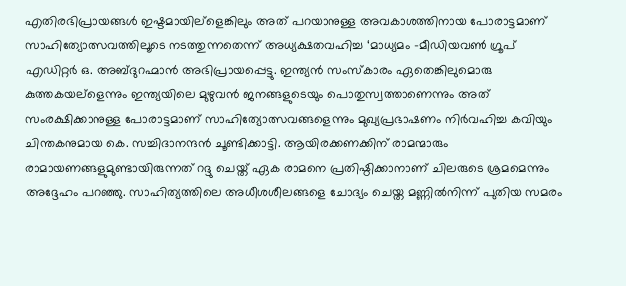എതിരഭിപ്രായങ്ങള്‍ ഇഷ്ടമായില്ളെങ്കിലും അത് പറയാനുള്ള അവകാശത്തിനായ പോരാട്ടമാണ് സാഹിത്യോത്സവത്തിലൂടെ നടത്തുന്നതെന്ന് അധ്യക്ഷതവഹിച്ച ‘മാധ്യമം -മീഡിയവണ്‍ ഗ്രൂപ് എഡിറ്റര്‍ ഒ. അബ്ദുറഹ്മാന്‍ അഭിപ്രായപ്പെട്ടു. ഇന്ത്യന്‍ സംസ്കാരം ഏതെങ്കിലുമൊരു കുത്തകയല്ളെന്നും ഇന്ത്യയിലെ മുഴുവന്‍ ജനങ്ങളുടെയും പൊതുസ്വത്താണെന്നും അത് സംരക്ഷിക്കാനുള്ള പോരാട്ടമാണ് സാഹിത്യോത്സവങ്ങളെന്നും മുഖ്യപ്രഭാഷണം നിര്‍വഹിച്ച കവിയും ചിന്തകനുമായ കെ. സച്ചിദാനന്ദന്‍ ചൂണ്ടിക്കാട്ടി. ആയിരക്കണക്കിന് രാമന്മാരും രാമായണങ്ങളുമുണ്ടായിരുന്നത് റദ്ദു ചെയ്ത് ഏക രാമനെ പ്രതിഷ്ഠിക്കാനാണ് ചിലരുടെ ശ്രമമെന്നും അദ്ദേഹം പറഞ്ഞു. സാഹിത്യത്തിലെ അധീശശീലങ്ങളെ ചോദ്യം ചെയ്ത മണ്ണില്‍നിന്ന് പുതിയ സമരം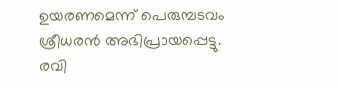ഉയരണമെന്ന് പെരുമ്പടവം ശ്രീധരന്‍ അഭിപ്രായപ്പെട്ടു. രവി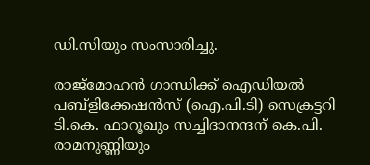ഡി.സിയും സംസാരിച്ചു.

രാജ്മോഹന്‍ ഗാന്ധിക്ക് ഐഡിയല്‍ പബ്ളിക്കേഷന്‍സ് (ഐ.പി.ടി) സെക്രട്ടറി ടി.കെ. ഫാറൂഖും സച്ചിദാനന്ദന് കെ.പി. രാമനുണ്ണിയും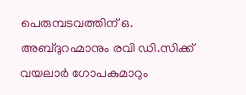പെരുമ്പടവത്തിന് ഒ. അബ്ദുറഹ്മാനും രവി ഡി.സിക്ക് വയലാര്‍ ഗോപകുമാറും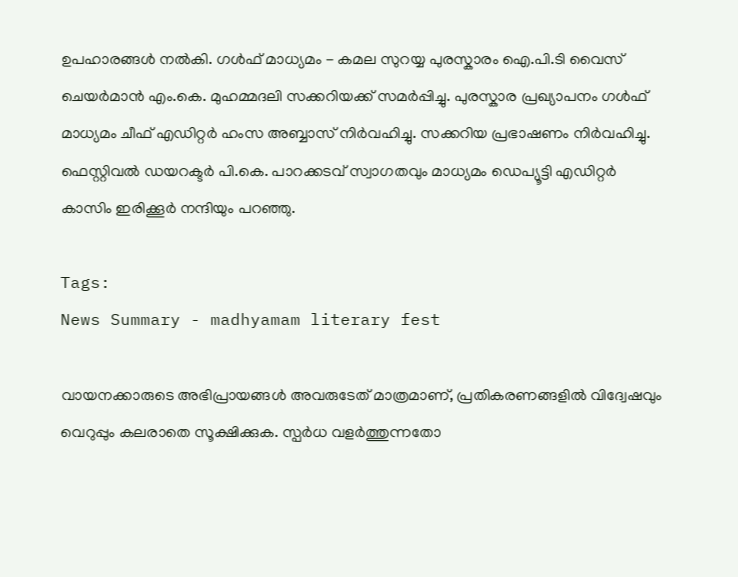ഉപഹാരങ്ങള്‍ നല്‍കി. ഗള്‍ഫ് മാധ്യമം - കമല സുറയ്യ പുരസ്കാരം ഐ.പി.ടി വൈസ് ചെയര്‍മാന്‍ എം.കെ. മുഹമ്മദലി സക്കറിയക്ക് സമര്‍പ്പിച്ചു. പുരസ്കാര പ്രഖ്യാപനം ഗള്‍ഫ് മാധ്യമം ചീഫ് എഡിറ്റര്‍ ഹംസ അബ്ബാസ് നിര്‍വഹിച്ചു. സക്കറിയ പ്രഭാഷണം നിര്‍വഹിച്ചു. ഫെസ്റ്റിവല്‍ ഡയറക്ടര്‍ പി.കെ. പാറക്കടവ് സ്വാഗതവും മാധ്യമം ഡെപ്യൂട്ടി എഡിറ്റര്‍ കാസിം ഇരിക്കൂര്‍ നന്ദിയും പറഞ്ഞു.

Tags:
News Summary - madhyamam literary fest

വായനക്കാരുടെ അഭിപ്രായങ്ങള്‍ അവരുടേത് മാത്രമാണ്, പ്രതികരണങ്ങളിൽ വിദ്വേഷവും വെറുപ്പും കലരാതെ സൂക്ഷിക്കുക. സ്പർധ വളർത്തുന്നതോ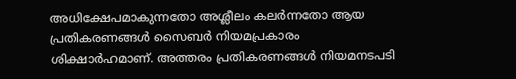അധിക്ഷേപമാകുന്നതോ അശ്ലീലം കലർന്നതോ ആയ പ്രതികരണങ്ങൾ സൈബർ നിയമപ്രകാരം ശിക്ഷാർഹമാണ്. അത്തരം പ്രതികരണങ്ങൾ നിയമനടപടി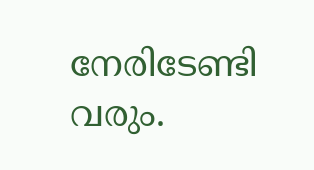നേരിടേണ്ടി വരും.